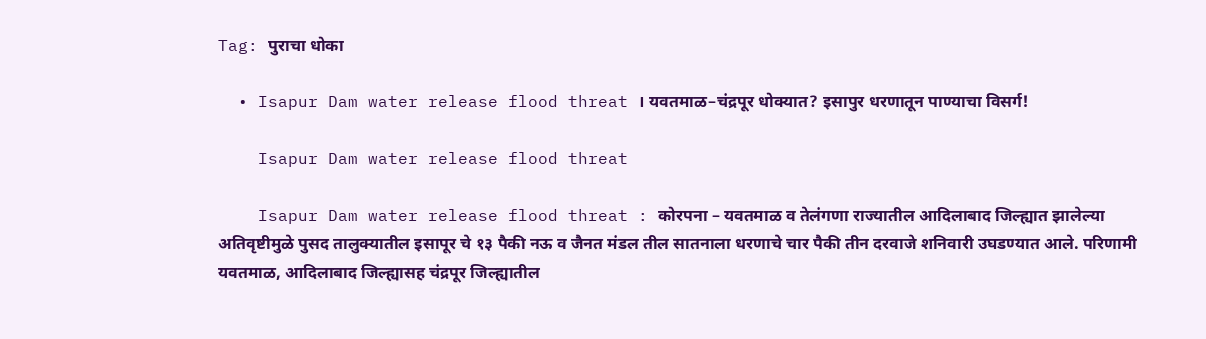Tag: पुराचा धोका

  • Isapur Dam water release flood threat । यवतमाळ–चंद्रपूर धोक्यात? इसापुर धरणातून पाण्याचा विसर्ग!

    Isapur Dam water release flood threat

    Isapur Dam water release flood threat : कोरपना – यवतमाळ व तेलंगणा राज्यातील आदिलाबाद जिल्ह्यात झालेल्या अतिवृष्टीमुळे पुसद तालुक्यातील इसापूर चे १३ पैकी नऊ व जैनत मंडल तील सातनाला धरणाचे चार पैकी तीन दरवाजे शनिवारी उघडण्यात आले. परिणामी यवतमाळ, आदिलाबाद जिल्ह्यासह चंद्रपूर जिल्ह्यातील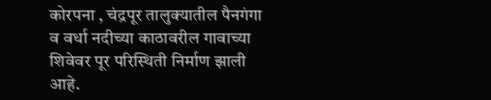कोरपना , चंद्रपूर तालुक्यातील पैनगंगा व वर्धा नदीच्या काठावरील गावाच्या शिवेवर पूर परिस्थिती निर्माण झाली आहे.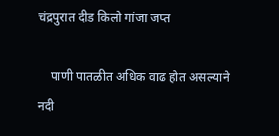चंद्रपुरात दीड किलो गांजा जप्त

    पाणी पातळीत अधिक वाढ होत असल्याने नदी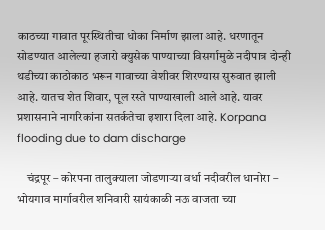काठच्या गावात पूरस्थितीचा धोका निर्माण झाला आहे. धरणातून सोडण्यात आलेल्या हजारो क्युसेक पाण्याच्या विसर्गामुळे नदीपात्र दोन्ही थडीच्या काठोकाठ भरून गावाच्या वेशीवर शिरण्यास सुरुवात झाली आहे. यातच शेत शिवार, पूल रस्ते पाण्याखाली आले आहे. यावर प्रशासनाने नागरिकांना सतर्कतेचा इशारा दिला आहे. Korpana flooding due to dam discharge

    चंद्रपूर – कोरपना तालुक्याला जोडणाऱ्या वर्धा नदीवरील धानोरा – भोयगाव मार्गावरील शनिवारी सायंकाळी नऊ वाजता च्या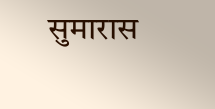सुमारास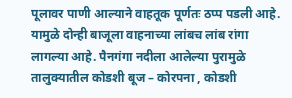पूलावर पाणी आल्याने वाहतूक पूर्णतः ठप्प पडली आहे. यामुळे दोन्ही बाजूला वाहनाच्या लांबच लांब रांगा लागल्या आहे. पैनगंगा नदीला आलेल्या पुरामुळे तालुक्यातील कोडशी बूज – कोरपना , कोडशी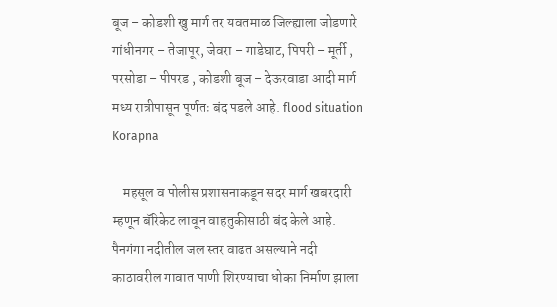बूज – कोडशी खु मार्ग तर यवतमाळ जिल्ह्याला जोडणारे गांधीनगर – तेजापूर, जेवरा – गाडेघाट, पिपरी – मूर्ती , परसोडा – पीपरड , कोडशी बूज – देऊरवाडा आदी मार्ग मध्य रात्रीपासून पूर्णतः बंद पडले आहे. flood situation Korapna

    महसूल व पोलीस प्रशासनाकडून सदर मार्ग खबरदारी म्हणून बॅरिकेट लावून वाहतुकीसाठी बंद केले आहे. पैनगंगा नदीतील जल स्तर वाढत असल्याने नदी काठावरील गावात पाणी शिरण्याचा धोका निर्माण झाला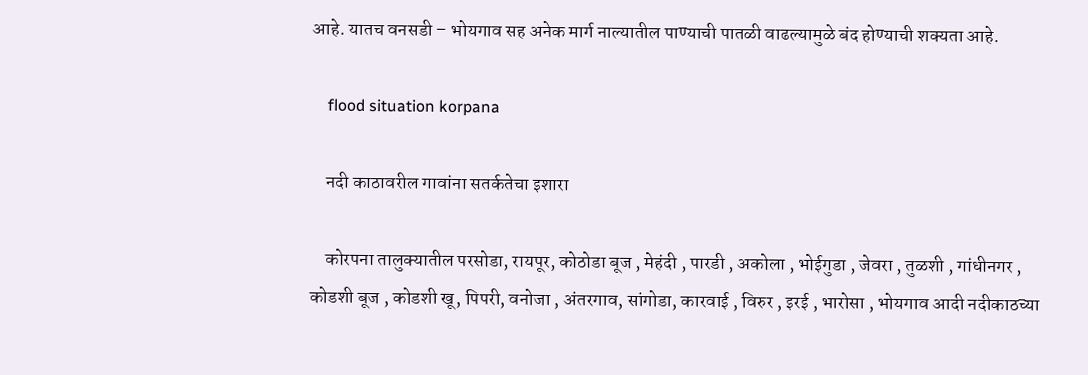आहे. यातच वनसडी – भोयगाव सह अनेक मार्ग नाल्यातील पाण्याची पातळी वाढल्यामुळे बंद होण्याची शक्यता आहे.

    flood situation korpana

    नदी काठावरील गावांना सतर्कतेचा इशारा

    कोरपना तालुक्यातील परसोडा, रायपूर, कोठोडा बूज , मेहंदी , पारडी , अकोला , भोईगुडा , जेवरा , तुळशी , गांधीनगर , कोडशी बूज , कोडशी खू, पिपरी, वनोजा , अंतरगाव, सांगोडा, कारवाई , विरुर , इरई , भारोसा , भोयगाव आदी नदीकाठच्या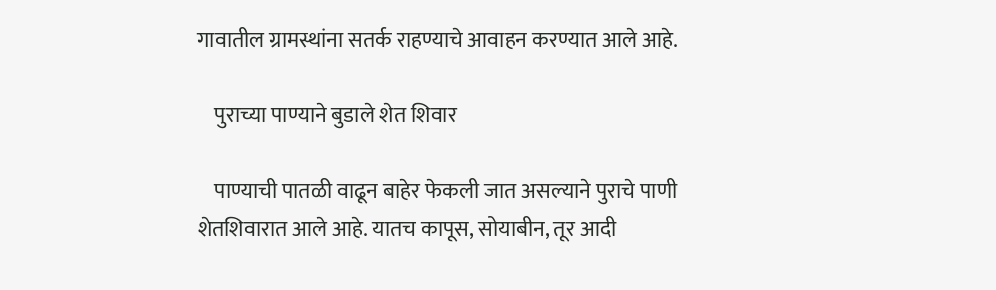गावातील ग्रामस्थांना सतर्क राहण्याचे आवाहन करण्यात आले आहे.

    पुराच्या पाण्याने बुडाले शेत शिवार

    पाण्याची पातळी वाढून बाहेर फेकली जात असल्याने पुराचे पाणी शेतशिवारात आले आहे. यातच कापूस, सोयाबीन, तूर आदी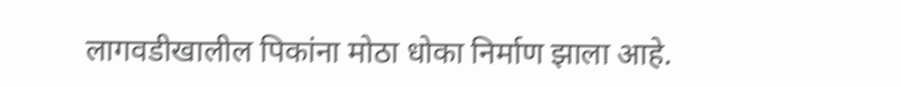लागवडीखालील पिकांना मोठा धोका निर्माण झाला आहे.